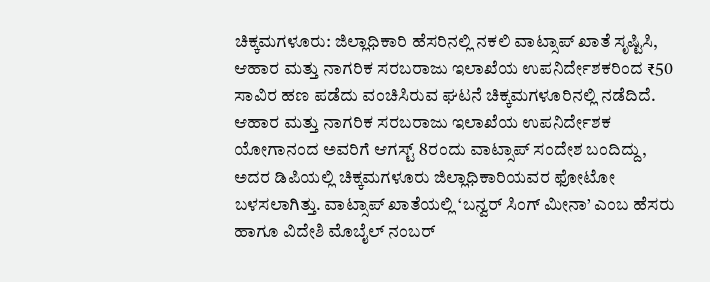ಚಿಕ್ಕಮಗಳೂರು: ಜಿಲ್ಲಾಧಿಕಾರಿ ಹೆಸರಿನಲ್ಲಿ ನಕಲಿ ವಾಟ್ಸಾಪ್ ಖಾತೆ ಸೃಷ್ಟಿಸಿ, ಆಹಾರ ಮತ್ತು ನಾಗರಿಕ ಸರಬರಾಜು ಇಲಾಖೆಯ ಉಪನಿರ್ದೇಶಕರಿಂದ ₹50 ಸಾವಿರ ಹಣ ಪಡೆದು ವಂಚಿಸಿರುವ ಘಟನೆ ಚಿಕ್ಕಮಗಳೂರಿನಲ್ಲಿ ನಡೆದಿದೆ. ಆಹಾರ ಮತ್ತು ನಾಗರಿಕ ಸರಬರಾಜು ಇಲಾಖೆಯ ಉಪನಿರ್ದೇಶಕ ಯೋಗಾನಂದ ಅವರಿಗೆ ಆಗಸ್ಟ್ 8ರಂದು ವಾಟ್ಸಾಪ್ ಸಂದೇಶ ಬಂದಿದ್ದು, ಅದರ ಡಿಪಿಯಲ್ಲಿ ಚಿಕ್ಕಮಗಳೂರು ಜಿಲ್ಲಾಧಿಕಾರಿಯವರ ಫೋಟೋ ಬಳಸಲಾಗಿತ್ತು. ವಾಟ್ಸಾಪ್ ಖಾತೆಯಲ್ಲಿ ‘ಬನ್ವರ್ ಸಿಂಗ್ ಮೀನಾ’ ಎಂಬ ಹೆಸರು ಹಾಗೂ ವಿದೇಶಿ ಮೊಬೈಲ್ ನಂಬರ್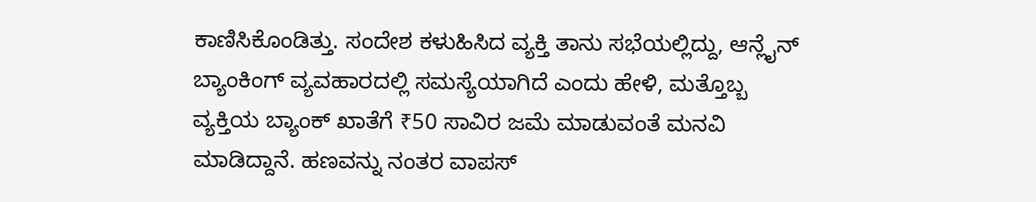ಕಾಣಿಸಿಕೊಂಡಿತ್ತು. ಸಂದೇಶ ಕಳುಹಿಸಿದ ವ್ಯಕ್ತಿ ತಾನು ಸಭೆಯಲ್ಲಿದ್ದು, ಆನ್ಲೈನ್ ಬ್ಯಾಂಕಿಂಗ್ ವ್ಯವಹಾರದಲ್ಲಿ ಸಮಸ್ಯೆಯಾಗಿದೆ ಎಂದು ಹೇಳಿ, ಮತ್ತೊಬ್ಬ ವ್ಯಕ್ತಿಯ ಬ್ಯಾಂಕ್ ಖಾತೆಗೆ ₹50 ಸಾವಿರ ಜಮೆ ಮಾಡುವಂತೆ ಮನವಿ ಮಾಡಿದ್ದಾನೆ. ಹಣವನ್ನು ನಂತರ ವಾಪಸ್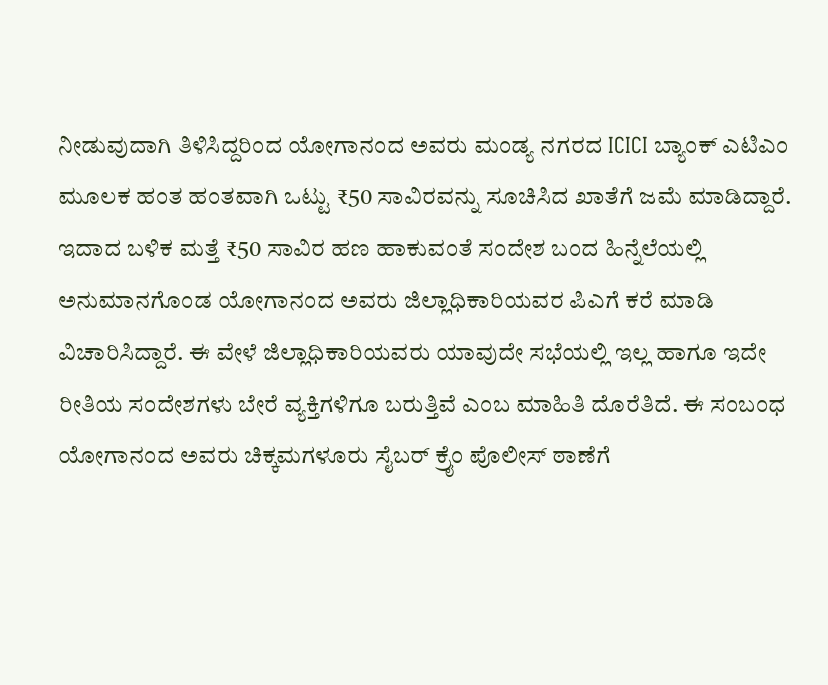ನೀಡುವುದಾಗಿ ತಿಳಿಸಿದ್ದರಿಂದ ಯೋಗಾನಂದ ಅವರು ಮಂಡ್ಯ ನಗರದ ICICI ಬ್ಯಾಂಕ್ ಎಟಿಎಂ ಮೂಲಕ ಹಂತ ಹಂತವಾಗಿ ಒಟ್ಟು ₹50 ಸಾವಿರವನ್ನು ಸೂಚಿಸಿದ ಖಾತೆಗೆ ಜಮೆ ಮಾಡಿದ್ದಾರೆ. ಇದಾದ ಬಳಿಕ ಮತ್ತೆ ₹50 ಸಾವಿರ ಹಣ ಹಾಕುವಂತೆ ಸಂದೇಶ ಬಂದ ಹಿನ್ನೆಲೆಯಲ್ಲಿ ಅನುಮಾನಗೊಂಡ ಯೋಗಾನಂದ ಅವರು ಜಿಲ್ಲಾಧಿಕಾರಿಯವರ ಪಿಎಗೆ ಕರೆ ಮಾಡಿ ವಿಚಾರಿಸಿದ್ದಾರೆ. ಈ ವೇಳೆ ಜಿಲ್ಲಾಧಿಕಾರಿಯವರು ಯಾವುದೇ ಸಭೆಯಲ್ಲಿ ಇಲ್ಲ ಹಾಗೂ ಇದೇ ರೀತಿಯ ಸಂದೇಶಗಳು ಬೇರೆ ವ್ಯಕ್ತಿಗಳಿಗೂ ಬರುತ್ತಿವೆ ಎಂಬ ಮಾಹಿತಿ ದೊರೆತಿದೆ. ಈ ಸಂಬಂಧ ಯೋಗಾನಂದ ಅವರು ಚಿಕ್ಕಮಗಳೂರು ಸೈಬರ್ ಕ್ರೈಂ ಪೊಲೀಸ್ ಠಾಣೆಗೆ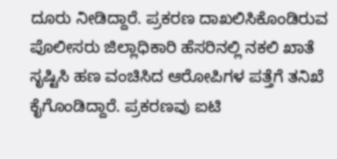ದೂರು ನೀಡಿದ್ದಾರೆ. ಪ್ರಕರಣ ದಾಖಲಿಸಿಕೊಂಡಿರುವ ಪೊಲೀಸರು ಜಿಲ್ಲಾಧಿಕಾರಿ ಹೆಸರಿನಲ್ಲಿ ನಕಲಿ ಖಾತೆ ಸೃಷ್ಟಿಸಿ ಹಣ ವಂಚಿಸಿದ ಆರೋಪಿಗಳ ಪತ್ತೆಗೆ ತನಿಖೆ ಕೈಗೊಂಡಿದ್ದಾರೆ. ಪ್ರಕರಣವು ಐಟಿ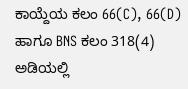ಕಾಯ್ದೆಯ ಕಲಂ 66(C), 66(D) ಹಾಗೂ BNS ಕಲಂ 318(4) ಅಡಿಯಲ್ಲಿ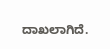ದಾಖಲಾಗಿದೆ.